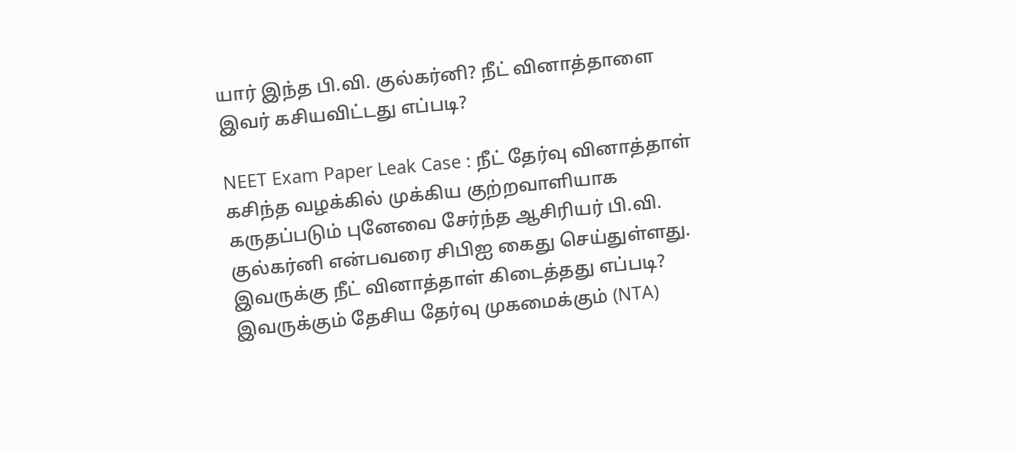யார் இந்த பி.வி. குல்கர்னி? நீட் வினாத்தாளை இவர் கசியவிட்டது எப்படி?

NEET Exam Paper Leak Case : நீட் தேர்வு வினாத்தாள் கசிந்த வழக்கில் முக்கிய குற்றவாளியாக கருதப்படும் புனேவை சேர்ந்த ஆசிரியர் பி.வி. குல்கர்னி என்பவரை சிபிஐ கைது செய்துள்ளது. இவருக்கு நீட் வினாத்தாள் கிடைத்தது எப்படி? இவருக்கும் தேசிய தேர்வு முகமைக்கும் (NTA)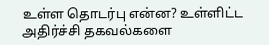உள்ள தொடர்பு என்ன? உள்ளிட்ட அதிர்ச்சி தகவல்களை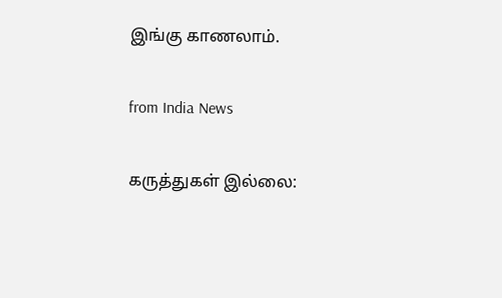இங்கு காணலாம்.

from India News

கருத்துகள் இல்லை: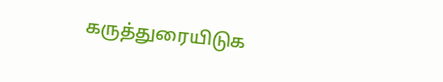கருத்துரையிடுக